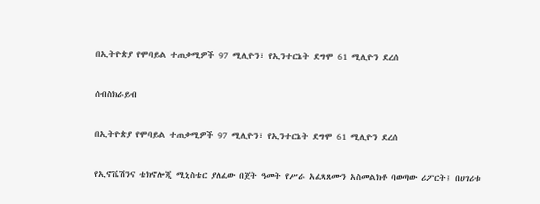በኢትዮጵያ የሞባይል ተጠቃሚዎች 97 ሚሊዮን፣ የኢንተርኔት ደግሞ 61 ሚሊዮን ደረሰ

ሰብስክራይብ

በኢትዮጵያ የሞባይል ተጠቃሚዎች 97 ሚሊዮን፣ የኢንተርኔት ደግሞ 61 ሚሊዮን ደረሰ

የኢኖቬሽንና ቴክኖሎጂ ሚኒስቴር ያለፈው በጀት ዓመት የሥራ አፈጻጸሙን አስመልክቶ ባወጣው ሪፖርት፤ በሀገሪቱ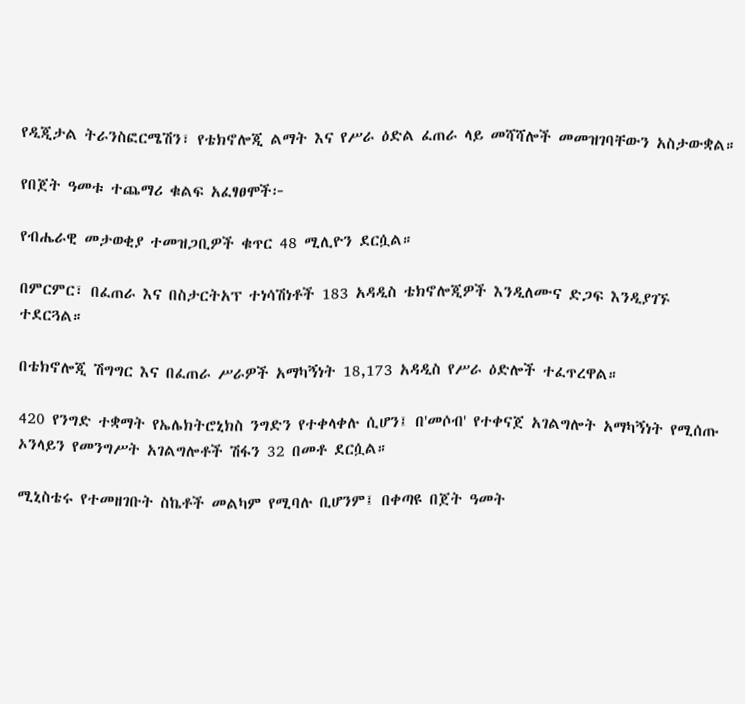የዲጂታል ትራንስፎርሜሽን፣ የቴክኖሎጂ ልማት እና የሥራ ዕድል ፈጠራ ላይ መሻሻሎች መመዝገባቸውን አስታውቋል።

የበጀት ዓመቱ ተጨማሪ ቁልፍ አፈፃፀሞች፦

የብሔራዊ መታወቂያ ተመዝጋቢዎች ቁጥር 48 ሚሊዮን ደርሷል።

በምርምር፣ በፈጠራ እና በስታርትአፕ ተነሳሽነቶች 183 አዳዲስ ቴክኖሎጂዎች እንዲለሙና ድጋፍ እንዲያገኙ ተደርጓል።

በቴክኖሎጂ ሽግግር እና በፈጠራ ሥራዎች አማካኝነት 18,173 አዳዲስ የሥራ ዕድሎች ተፈጥረዋል።

420 የንግድ ተቋማት የኤሌክትሮኒክስ ንግድን የተቀላቀሉ ሲሆን፤ በ'መሶብ' የተቀናጀ አገልግሎት አማካኝነት የሚሰጡ ኦንላይን የመንግሥት አገልግሎቶች ሽፋን 32 በመቶ ደርሷል።

ሚኒስቴሩ የተመዘገቡት ስኬቶች መልካም የሚባሉ ቢሆንም፤ በቀጣዩ በጀት ዓመት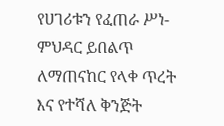የሀገሪቱን የፈጠራ ሥነ-ምህዳር ይበልጥ ለማጠናከር የላቀ ጥረት እና የተሻለ ቅንጅት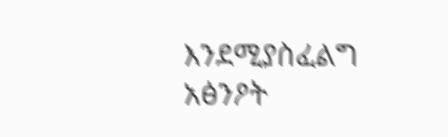እንደሚያስፈልግ አፅንዖት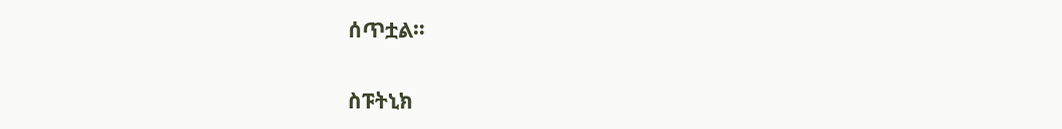ሰጥቷል።

ስፑትኒክ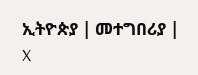ኢትዮጵያ | መተግበሪያ | X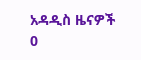አዳዲስ ዜናዎች
0